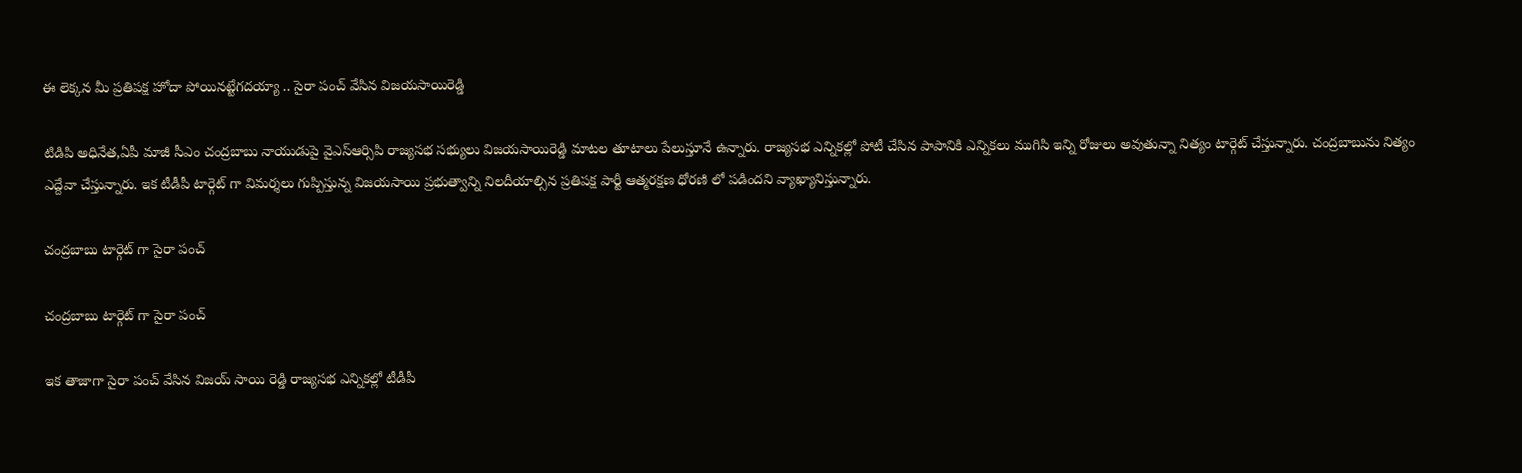ఈ లెక్కన మీ ప్రతిపక్ష హోదా పోయినట్టేగదయ్యా .. సైరా పంచ్ వేసిన విజయసాయిరెడ్డి

టిడిపి అధినేత,ఏపీ మాజీ సీఎం చంద్రబాబు నాయుడుపై వైఎస్ఆర్సిపి రాజ్యసభ సభ్యులు విజయసాయిరెడ్డి మాటల తూటాలు పేలుస్తూనే ఉన్నారు. రాజ్యసభ ఎన్నికల్లో పోటీ చేసిన పాపానికి ఎన్నికలు ముగిసి ఇన్ని రోజులు అవుతున్నా నిత్యం టార్గెట్ చేస్తున్నారు. చంద్రబాబును నిత్యం ఎద్దేవా చేస్తున్నారు. ఇక టీడీపీ టార్గెట్ గా విమర్శలు గుప్పిస్తున్న విజయసాయి ప్రభుత్వాన్ని నిలదీయాల్సిన ప్రతిపక్ష పార్టీ ఆత్మరక్షణ ధోరణి లో పడిందని వ్యాఖ్యానిస్తున్నారు.

చంద్రబాబు టార్గెట్ గా సైరా పంచ్

చంద్రబాబు టార్గెట్ గా సైరా పంచ్

ఇక తాజాగా సైరా పంచ్ వేసిన విజయ్ సాయి రెడ్డి రాజ్యసభ ఎన్నికల్లో టీడీపీ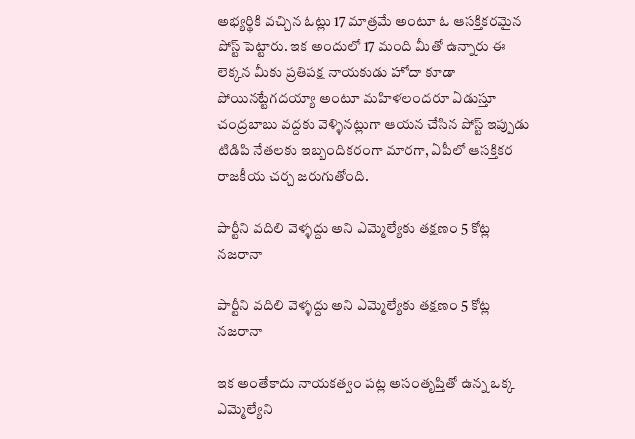అభ్యర్థికి వచ్చిన ఓట్లు 17 మాత్రమే అంటూ ఓ ఆసక్తికరమైన పోస్ట్ పెట్టారు. ఇక అందులో 17 మంది మీతో ఉన్నారు ఈ లెక్కన మీకు ప్రతిపక్ష నాయకుడు హోదా కూడా పోయినట్టేగదయ్యా అంటూ మహిళలందరూ ఏడుస్తూ చంద్రబాబు వద్దకు వెళ్ళినట్లుగా ఆయన చేసిన పోస్ట్ ఇప్పుడు టిడిపి నేతలకు ఇబ్బందికరంగా మారగా, ఏపీలో ఆసక్తికర రాజకీయ చర్చ జరుగుతోంది.

పార్టీని వదిలి వెళ్ళద్దు అని ఎమ్మెల్యేకు తక్షణం 5 కోట్ల నజరానా

పార్టీని వదిలి వెళ్ళద్దు అని ఎమ్మెల్యేకు తక్షణం 5 కోట్ల నజరానా

ఇక అంతేకాదు నాయకత్వం పట్ల అసంతృప్తితో ఉన్న ఒక్క ఎమ్మెల్యేని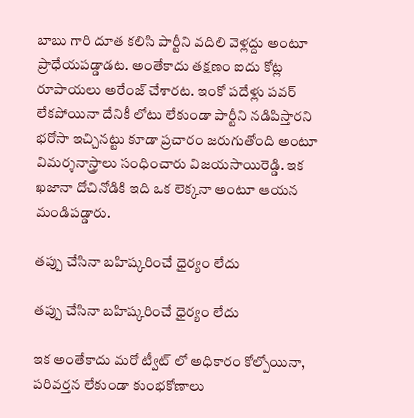బాబు గారి దూత కలిసి పార్టీని వదిలి వెళ్లద్దు అంటూ ప్రాధేయపడ్డాడట. అంతేకాదు తక్షణం ఐదు కోట్ల రూపాయలు అరేంజ్ చేశారట. ఇంకో పదేళ్లు పవర్ లేకపోయినా దేనికీ లోటు లేకుండా పార్టీని నడిపిస్తారని భరోసా ఇచ్చినట్టు కూడా ప్రచారం జరుగుతోంది అంటూ విమర్శనాస్త్రాలు సంధించారు విజయసాయిరెడ్డి. ఇక ఖజానా దోచినోడికి ఇది ఒక లెక్కనా అంటూ ఆయన మండిపడ్డారు.

తప్పు చేసినా బహిష్కరించే ధైర్యం లేదు

తప్పు చేసినా బహిష్కరించే ధైర్యం లేదు

ఇక అంతేకాదు మరో ట్వీట్ లో అధికారం కోల్పోయినా, పరివర్తన లేకుండా కుంభకోణాలు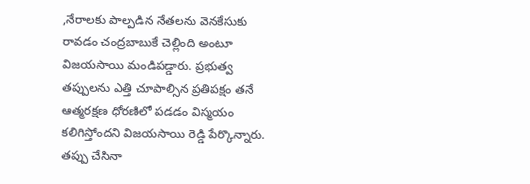,నేరాలకు పాల్పడిన నేతలను వెనకేసుకు రావడం చంద్రబాబుకే చెల్లింది అంటూ విజయసాయి మండిపడ్డారు. ప్రభుత్వ తప్పులను ఎత్తి చూపాల్సిన ప్రతిపక్షం తనే ఆత్మరక్షణ ధోరణిలో పడడం విస్మయం కలిగిస్తోందని విజయసాయి రెడ్డి పేర్కొన్నారు. తప్పు చేసినా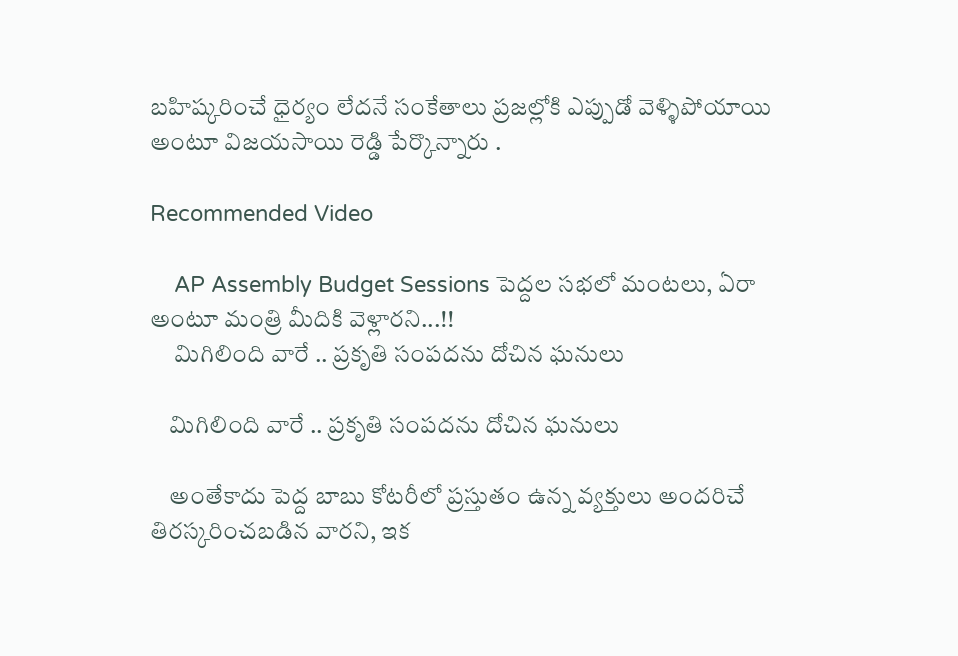బహిష్కరించే ధైర్యం లేదనే సంకేతాలు ప్రజల్లోకి ఎప్పుడో వెళ్ళిపోయాయి అంటూ విజయసాయి రెడ్డి పేర్కొన్నారు .

Recommended Video

    AP Assembly Budget Sessions పెద్దల సభలో మంటలు, ఏరా అంటూ మంత్రి మీదికి వెళ్లారని...!!
     మిగిలింది వారే .. ప్రకృతి సంపదను దోచిన ఘనులు

    మిగిలింది వారే .. ప్రకృతి సంపదను దోచిన ఘనులు

    అంతేకాదు పెద్ద బాబు కోటరీలో ప్రస్తుతం ఉన్న వ్యక్తులు అందరిచే తిరస్కరించబడిన వారని, ఇక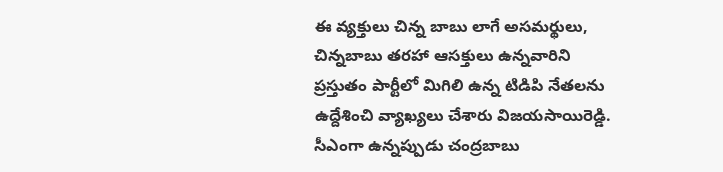ఈ వ్యక్తులు చిన్న బాబు లాగే అసమర్థులు, చిన్నబాబు తరహా ఆసక్తులు ఉన్నవారిని ప్రస్తుతం పార్టీలో మిగిలి ఉన్న టిడిపి నేతలను ఉద్దేశించి వ్యాఖ్యలు చేశారు విజయసాయిరెడ్డి. సీఎంగా ఉన్నప్పుడు చంద్రబాబు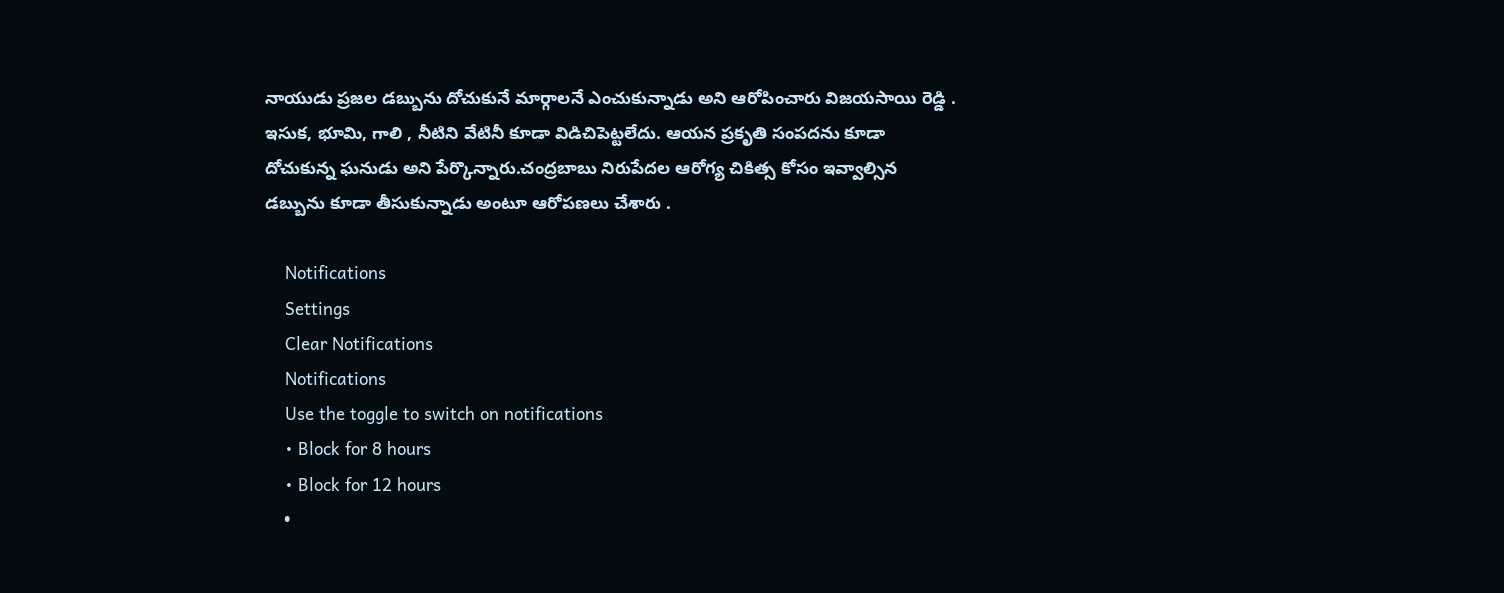నాయుడు ప్రజల డబ్బును దోచుకునే మార్గాలనే ఎంచుకున్నాడు అని ఆరోపించారు విజయసాయి రెడ్డి . ఇసుక, భూమి, గాలి , నీటిని వేటినీ కూడా విడిచిపెట్టలేదు. ఆయన ప్రకృతి సంపదను కూడా దోచుకున్న ఘనుడు అని పేర్కొన్నారు.చంద్రబాబు నిరుపేదల ఆరోగ్య చికిత్స కోసం ఇవ్వాల్సిన డబ్బును కూడా తీసుకున్నాడు అంటూ ఆరోపణలు చేశారు .

    Notifications
    Settings
    Clear Notifications
    Notifications
    Use the toggle to switch on notifications
    • Block for 8 hours
    • Block for 12 hours
    •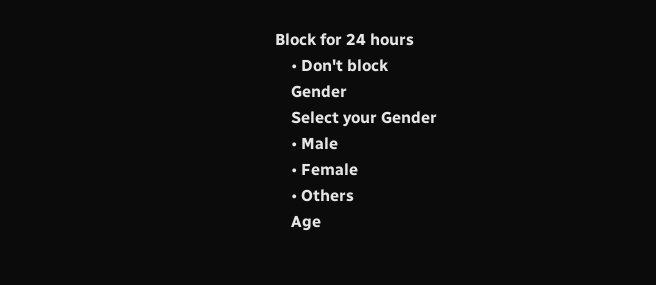Block for 24 hours
    • Don't block
    Gender
    Select your Gender
    • Male
    • Female
    • Others
    Age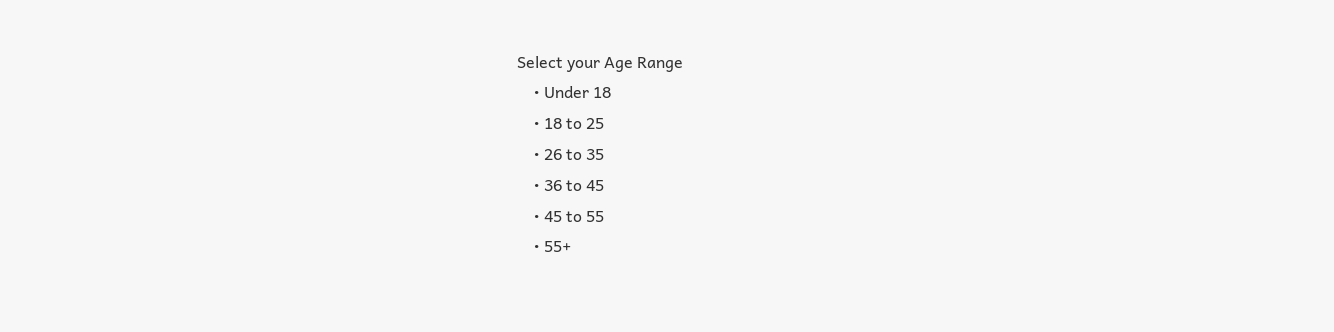Select your Age Range
    • Under 18
    • 18 to 25
    • 26 to 35
    • 36 to 45
    • 45 to 55
    • 55+